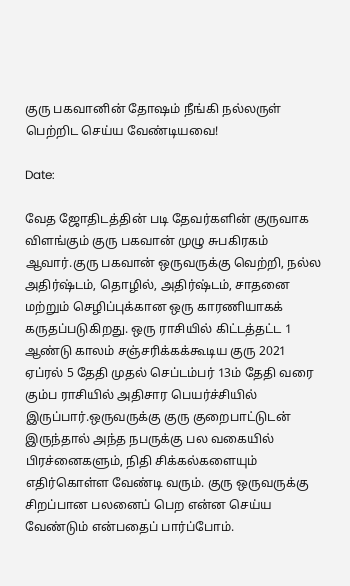குரு பகவானின் தோஷம் நீங்கி நல்லருள் பெற்றிட செய்ய வேண்டியவை!

Date:

வேத ஜோதிடத்தின் படி தேவர்களின் குருவாக விளங்கும் குரு பகவான் முழு சுபகிரகம் ஆவார்.குரு பகவான் ஒருவருக்கு வெற்றி, நல்ல அதிர்ஷ்டம், தொழில், அதிர்ஷ்டம், சாதனை மற்றும் செழிப்புக்கான ஒரு காரணியாகக் கருதப்படுகிறது. ஒரு ராசியில் கிட்டத்தட்ட 1 ஆண்டு காலம் சஞ்சரிக்கக்கூடிய குரு 2021 ஏப்ரல் 5 தேதி முதல் செப்டம்பர் 13ம் தேதி வரை கும்ப ராசியில் அதிசார பெயர்ச்சியில் இருப்பார்.ஒருவருக்கு குரு குறைபாட்டுடன் இருந்தால் அந்த நபருக்கு பல வகையில் பிரச்னைகளும், நிதி சிக்கல்களையும் எதிர்கொள்ள வேண்டி வரும். குரு ஒருவருக்கு சிறப்பான பலனைப் பெற என்ன செய்ய வேண்டும் என்பதைப் பார்ப்போம்.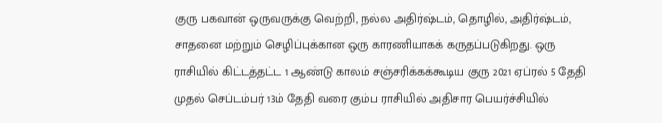குரு பகவான் ஒருவருக்கு வெற்றி, நல்ல அதிர்ஷ்டம், தொழில், அதிர்ஷ்டம், சாதனை மற்றும் செழிப்புக்கான ஒரு காரணியாகக் கருதப்படுகிறது. ஒரு ராசியில் கிட்டத்தட்ட 1 ஆண்டு காலம் சஞ்சரிக்கக்கூடிய குரு 2021 ஏப்ரல் 5 தேதி முதல் செப்டம்பர் 13ம் தேதி வரை கும்ப ராசியில் அதிசார பெயர்ச்சியில்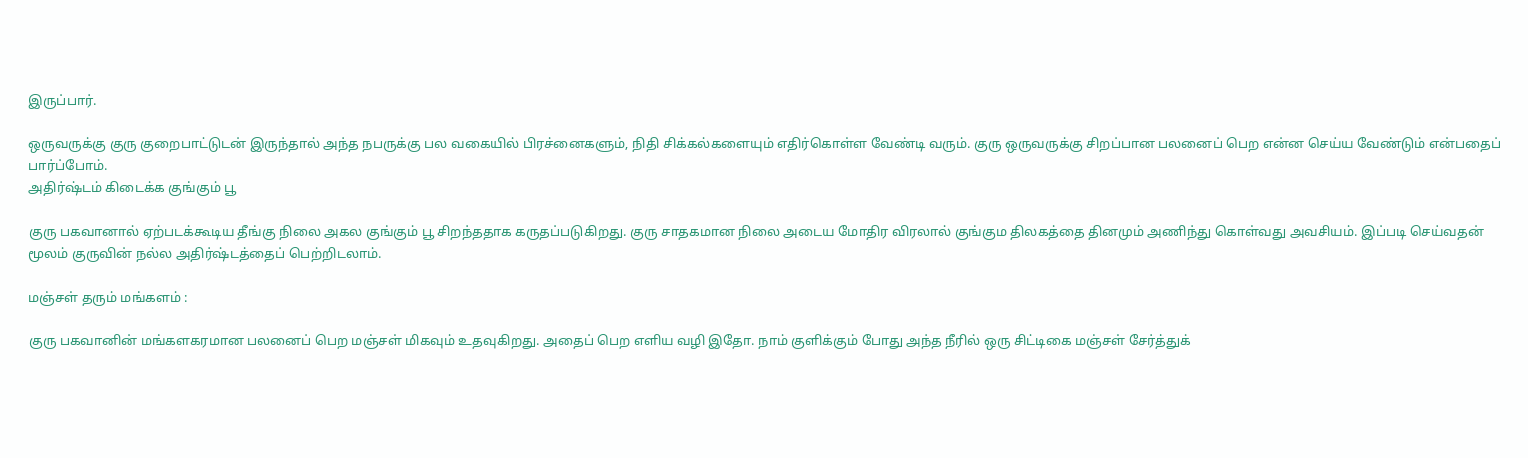இருப்பார்.

ஒருவருக்கு குரு குறைபாட்டுடன் இருந்தால் அந்த நபருக்கு பல வகையில் பிரச்னைகளும், நிதி சிக்கல்களையும் எதிர்கொள்ள வேண்டி வரும். குரு ஒருவருக்கு சிறப்பான பலனைப் பெற என்ன செய்ய வேண்டும் என்பதைப் பார்ப்போம்.
அதிர்ஷ்டம் கிடைக்க குங்கும் பூ

குரு பகவானால் ஏற்படக்கூடிய தீங்கு நிலை அகல குங்கும் பூ சிறந்ததாக கருதப்படுகிறது. குரு சாதகமான நிலை அடைய மோதிர விரலால் குங்கும திலகத்தை தினமும் அணிந்து கொள்வது அவசியம். இப்படி செய்வதன் மூலம் குருவின் நல்ல அதிர்ஷ்டத்தைப் பெற்றிடலாம்.

மஞ்சள் தரும் மங்களம் :

குரு பகவானின் மங்களகரமான பலனைப் பெற மஞ்சள் மிகவும் உதவுகிறது. அதைப் பெற எளிய வழி இதோ. நாம் குளிக்கும் போது அந்த நீரில் ஒரு சிட்டிகை மஞ்சள் சேர்த்துக்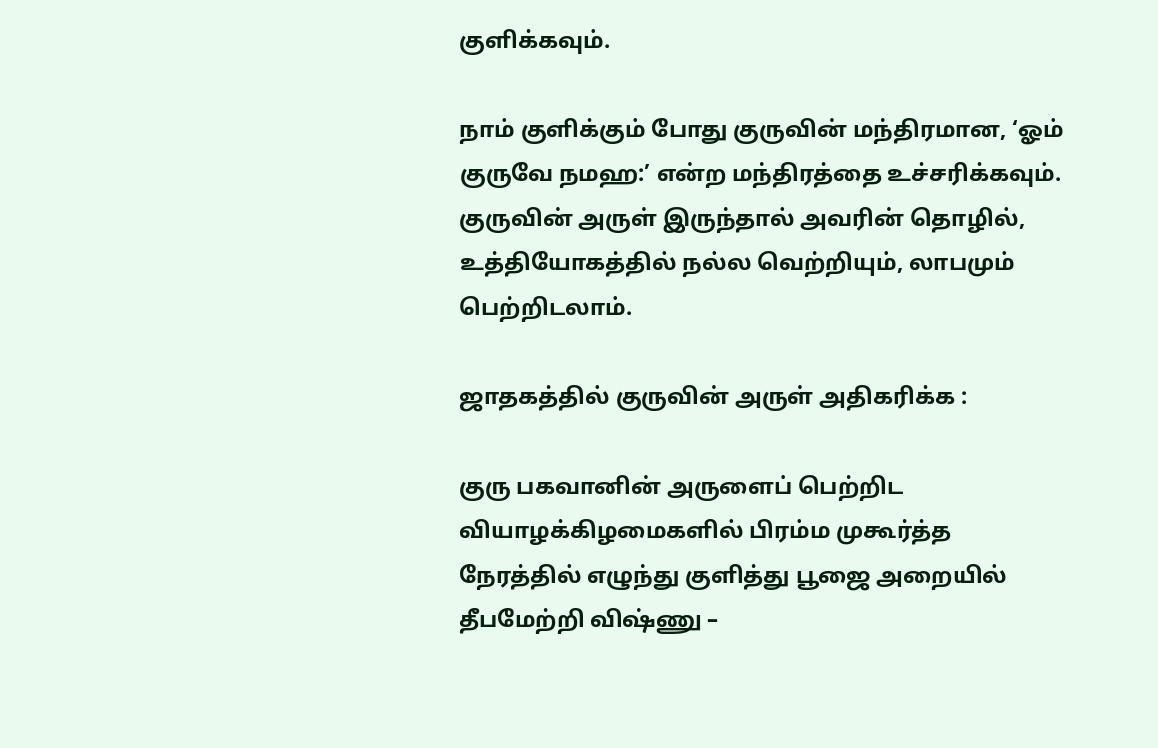குளிக்கவும்.

நாம் குளிக்கும் போது குருவின் மந்திரமான, ‘ஓம் குருவே நமஹ:’ என்ற மந்திரத்தை உச்சரிக்கவும். குருவின் அருள் இருந்தால் அவரின் தொழில், உத்தியோகத்தில் நல்ல வெற்றியும், லாபமும் பெற்றிடலாம்.

ஜாதகத்தில் குருவின் அருள் அதிகரிக்க :

குரு பகவானின் அருளைப் பெற்றிட வியாழக்கிழமைகளில் பிரம்ம முகூர்த்த நேரத்தில் எழுந்து குளித்து பூஜை அறையில் தீபமேற்றி விஷ்ணு –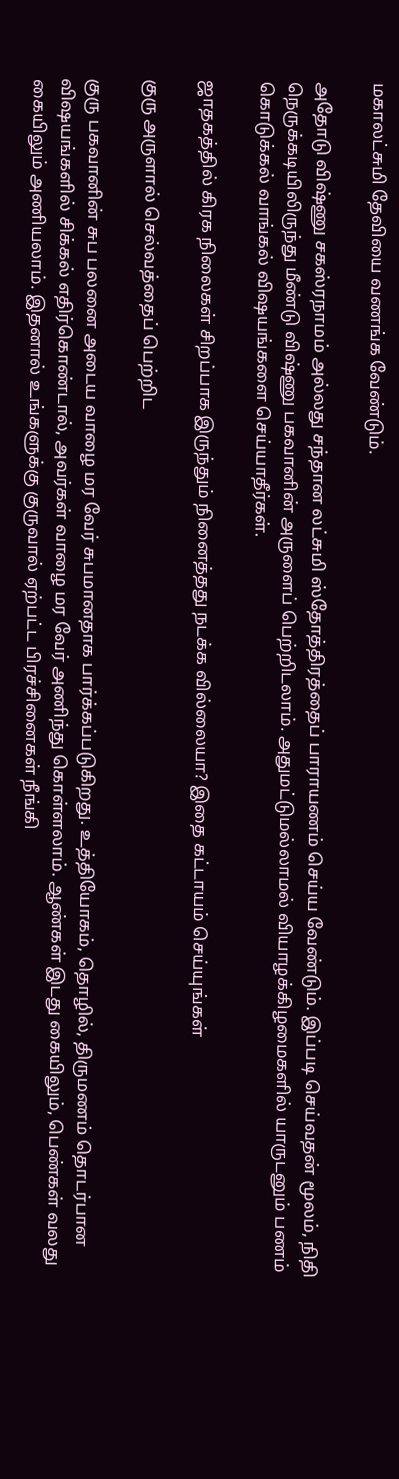மகாலட்சுமி தேவியை வணங்க வேண்டும்.

அதோடு விஷ்ணு சகஸ்ரநாமம் அல்லது சந்தான லட்சுமி ஸ்தோத்திரத்தைப் பாராயணம் செய்ய வேண்டும். இப்படி செய்வதன் மூலம், நிதி நெருக்கடியிலிருந்து மீண்டு விஷ்ணு பகவானின் அருளைப் பெற்றிடலாம். அதுமட்டுமல்லாமல் வியாழக்கிழமைகளில் யாருடனும் பணம் கொடுக்கல் வாங்கல் விஷயங்களை செய்யாதீர்கள்.

ஜாதகத்தில் கிரக நிலைகள் சிறப்பாக இருந்தும் நினைத்தது நடக்க வில்லையா? இதை கட்டாயம் செய்யுங்கள்

குரு அருளால் செல்வத்தைப் பெற்றிட

குரு பகவானின் சுப பலனை அடைய வாழை மர வேர் சுபமானதாக பார்க்கப்படுகிறது. உத்தியோகம், தொழில், திருமணம் தொடர்பான விஷயங்களில் சிக்கல் எதிர்கொண்டால், அவர்கள் வாழை மர வேர் அணிந்து கொள்ளலாம். ஆண்கள் இடது கையிலும், பெண்கள் வலது கையிலும் அணியலாம். இதனால் உங்களுக்கு குருவால் ஏற்பட்ட பிரச்சினைகள் நீங்கி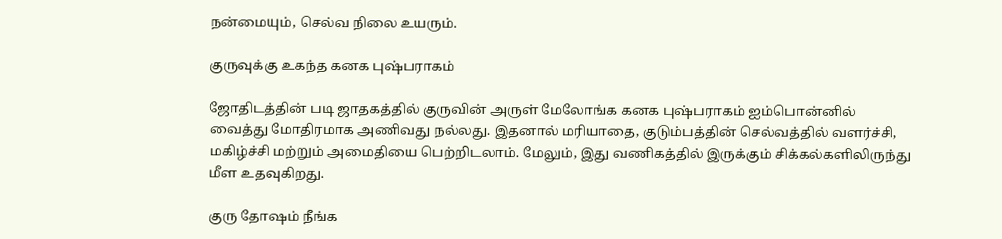நன்மையும், செல்வ நிலை உயரும்.

குருவுக்கு உகந்த கனக புஷ்பராகம்

ஜோதிடத்தின் படி ஜாதகத்தில் குருவின் அருள் மேலோங்க கனக புஷ்பராகம் ஐம்பொன்னில் வைத்து மோதிரமாக அணிவது நல்லது. இதனால் மரியாதை, குடும்பத்தின் செல்வத்தில் வளர்ச்சி, மகிழ்ச்சி மற்றும் அமைதியை பெற்றிடலாம். மேலும், இது வணிகத்தில் இருக்கும் சிக்கல்களிலிருந்து மீள உதவுகிறது.

குரு தோஷம் நீங்க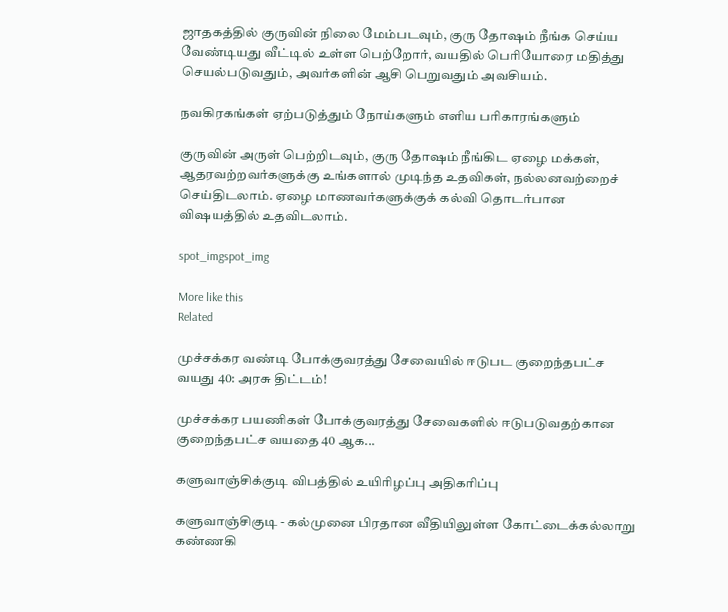ஜாதகத்தில் குருவின் நிலை மேம்படவும், குரு தோஷம் நீங்க செய்ய வேண்டியது வீட்டில் உள்ள பெற்றோர், வயதில் பெரியோரை மதித்து செயல்படுவதும், அவர்களின் ஆசி பெறுவதும் அவசியம்.

நவகிரகங்கள் ஏற்படுத்தும் நோய்களும் எளிய பரிகாரங்களும்

குருவின் அருள் பெற்றிடவும், குரு தோஷம் நீங்கிட ஏழை மக்கள், ஆதரவற்றவர்களுக்கு உங்களால் முடிந்த உதவிகள், நல்லனவற்றைச் செய்திடலாம். ஏழை மாணவர்களுக்குக் கல்வி தொடர்பான விஷயத்தில் உதவிடலாம்.

spot_imgspot_img

More like this
Related

முச்சக்கர வண்டி போக்குவரத்து சேவையில் ஈடுபட குறைந்தபட்ச வயது 40: அரசு திட்டம்!

முச்சக்கர பயணிகள் போக்குவரத்து சேவைகளில் ஈடுபடுவதற்கான குறைந்தபட்ச வயதை 40 ஆக...

களுவாஞ்சிக்குடி விபத்தில் உயிரிழப்பு அதிகரிப்பு

களுவாஞ்சிகுடி - கல்முனை பிரதான வீதியிலுள்ள கோட்டைக்கல்லாறு கண்ணகி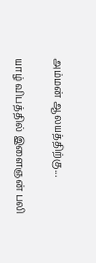அம்மன் ஆலயத்திற்கு...

யாழ் விபத்தில் இளைஞன் பலி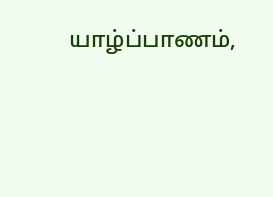யாழ்ப்பாணம்,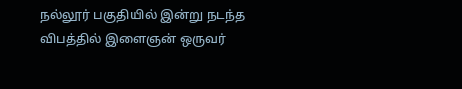நல்லூர் பகுதியில் இன்று நடந்த விபத்தில் இளைஞன் ஒருவர்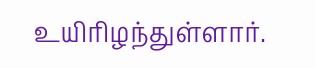உயிரிழந்துள்ளார்.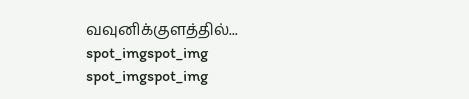வவுனிக்குளத்தில்...
spot_imgspot_img
spot_imgspot_img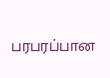பரபரப்பான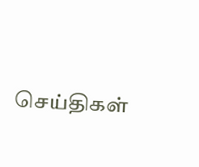செய்திகள்